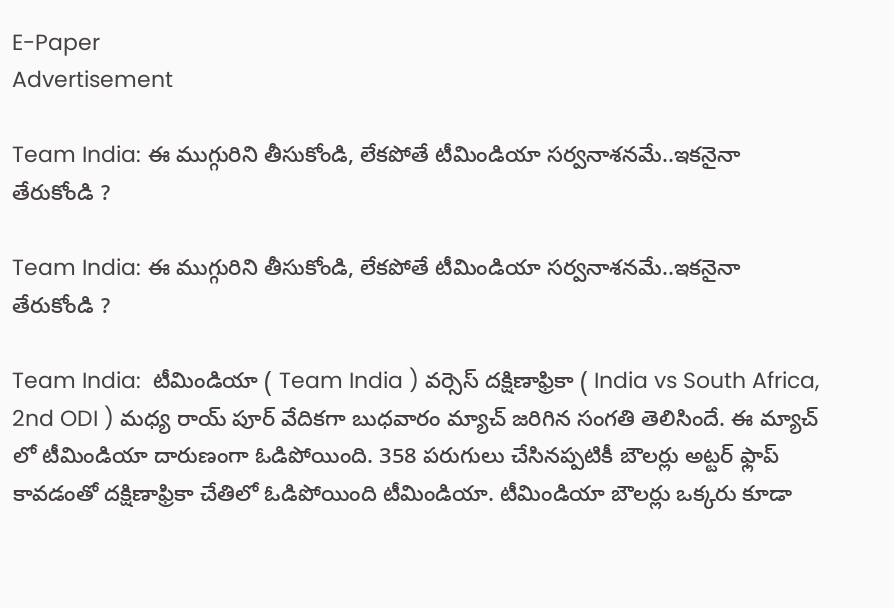E-Paper
Advertisement

Team India: ఈ ముగ్గురిని తీసుకోండి, లేక‌పోతే టీమిండియా స‌ర్వ‌నాశ‌నమే..ఇక‌నైనా తేరుకోండి ?

Team India: ఈ ముగ్గురిని తీసుకోండి, లేక‌పోతే టీమిండియా స‌ర్వ‌నాశ‌నమే..ఇక‌నైనా తేరుకోండి ?

Team India:  టీమిండియా ( Team India ) వర్సెస్ దక్షిణాఫ్రికా ( India vs South Africa, 2nd ODI ) మధ్య రాయ్‌ పూర్ వేదికగా బుధవారం మ్యాచ్ జరిగిన సంగతి తెలిసిందే. ఈ మ్యాచ్ లో టీమిండియా దారుణంగా ఓడిపోయింది. 358 పరుగులు చేసినప్పటికీ బౌలర్లు అట్టర్ ఫ్లాప్ కావడంతో దక్షిణాఫ్రికా చేతిలో ఓడిపోయింది టీమిండియా. టీమిండియా బౌలర్లు ఒక్కరు కూడా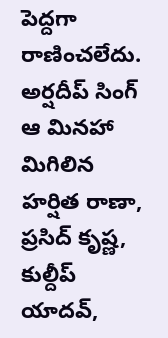పెద్దగా రాణించలేదు. అర్షదీప్ సింగ్ ఆ మినహా మిగిలిన హర్షిత రాణా, ప్రసిద్ కృష్ణ, కుల్దీప్ యాదవ్,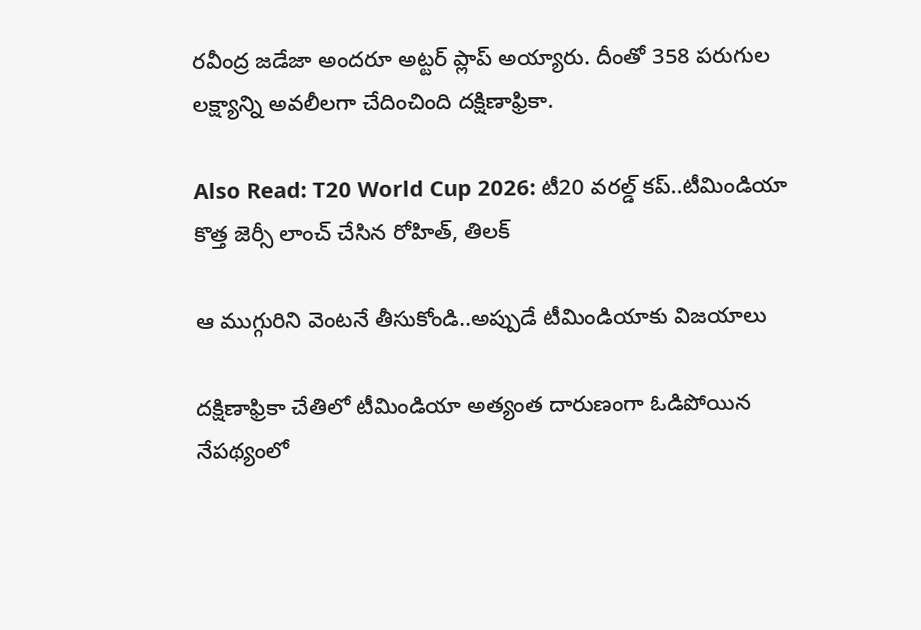రవీంద్ర జడేజా అందరూ అట్టర్ ప్లాప్ అయ్యారు. దీంతో 358 పరుగుల లక్ష్యాన్ని అవలీలగా చేదించింది దక్షిణాఫ్రికా.

Also Read: T20 World Cup 2026: టీ20 వ‌ర‌ల్డ్ క‌ప్..టీమిండియా కొత్త జెర్సీ లాంచ్ చేసిన రోహిత్, తిల‌క్‌

ఆ ముగ్గురిని వెంటనే తీసుకోండి..అప్పుడే టీమిండియాకు విజ‌యాలు

దక్షిణాఫ్రికా చేతిలో టీమిండియా అత్యంత దారుణంగా ఓడిపోయిన నేపథ్యంలో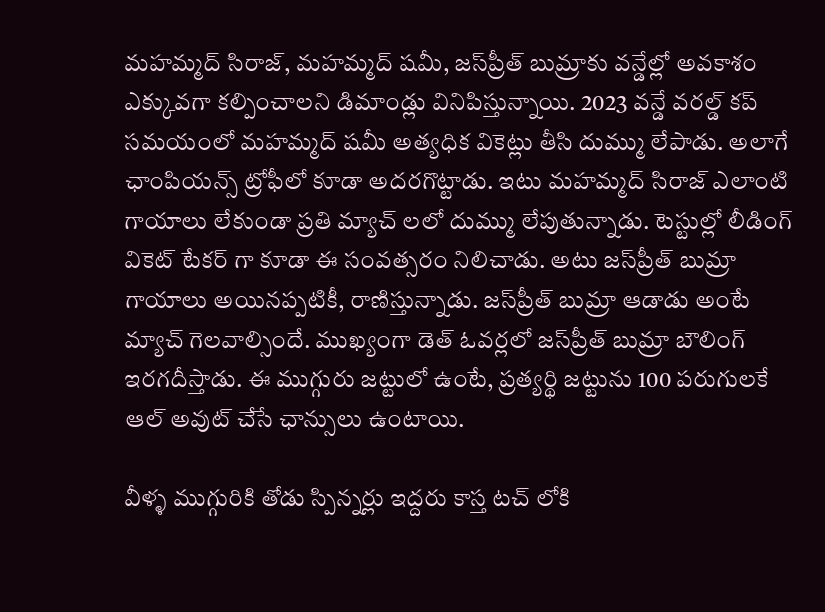మహమ్మద్ సిరాజ్, మహమ్మద్ షమీ, జస్‌ప్రీత్ బుమ్రాకు వన్డేల్లో అవకాశం ఎక్కువగా కల్పించాలని డిమాండ్లు వినిపిస్తున్నాయి. 2023 వన్డే వరల్డ్ కప్ సమయంలో మహమ్మద్ షమీ అత్యధిక వికెట్లు తీసి దుమ్ము లేపాడు. అలాగే ఛాంపియన్స్ ట్రోఫీలో కూడా అదరగొట్టాడు. ఇటు మహమ్మద్ సిరాజ్ ఎలాంటి గాయాలు లేకుండా ప్రతి మ్యాచ్ ల‌లో దుమ్ము లేపుతున్నాడు. టెస్టుల్లో లీడింగ్ వికెట్ టేకర్ గా కూడా ఈ సంవత్సరం నిలిచాడు. అటు జస్‌ప్రీత్ బుమ్రా గాయాలు అయినప్పటికీ, రాణిస్తున్నాడు. జస్‌ప్రీత్ బుమ్రా ఆడాడు అంటే మ్యాచ్ గెలవాల్సిందే. ముఖ్యంగా డెత్ ఓవర్లలో జస్‌ప్రీత్ బుమ్రా బౌలింగ్ ఇరగదీస్తాడు. ఈ ముగ్గురు జట్టులో ఉంటే, ప్రత్యర్థి జట్టును 100 పరుగులకే ఆల్ అవుట్ చేసే ఛాన్సులు ఉంటాయి.

వీళ్ళ ముగ్గురికి తోడు స్పిన్నర్లు ఇద్దరు కాస్త టచ్ లోకి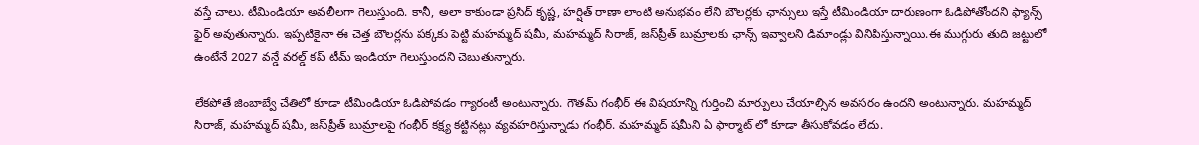వస్తే చాలు. టీమిండియా అవలీలగా గెలుస్తుంది. కానీ, అలా కాకుండా ప్రసిద్ కృష్ణ, హర్షిత్ రాణా లాంటి అనుభవం లేని బౌలర్లకు ఛాన్సులు ఇస్తే టీమిండియా దారుణంగా ఓడిపోతోందని ఫ్యాన్స్ ఫైర్ అవుతున్నారు. ఇప్పటికైనా ఈ చెత్త బౌలర్లను పక్కకు పెట్టి మహమ్మద్ షమీ, మహమ్మద్ సిరాజ్, జస్‌ప్రీత్ బుమ్రాలకు ఛాన్స్ ఇవ్వాలని డిమాండ్లు వినిపిస్తున్నాయి.ఈ ముగ్గురు తుది జట్టులో ఉంటేనే 2027 వన్డే వరల్డ్ కప్ టీమ్ ఇండియా గెలుస్తుందని చెబుతున్నారు.

లేకపోతే జింబాబ్వే చేతిలో కూడా టీమిండియా ఓడిపోవడం గ్యారంటీ అంటున్నారు. గౌతమ్ గంభీర్ ఈ విషయాన్ని గుర్తించి మార్పులు చేయాల్సిన అవసరం ఉందని అంటున్నారు. మహమ్మద్ సిరాజ్, మహమ్మద్ షమీ, జస్‌ప్రీత్ బుమ్రాల‌పై గంభీర్ క‌క్ష్య క‌ట్టిన‌ట్లు వ్య‌వ‌హ‌రిస్తున్నాడు గంభీర్‌. మహమ్మద్ షమీని ఏ ఫార్మాట్ లో కూడా తీసుకోవ‌డం లేదు.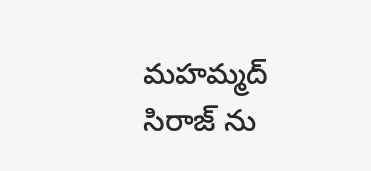మహమ్మద్ సిరాజ్ ను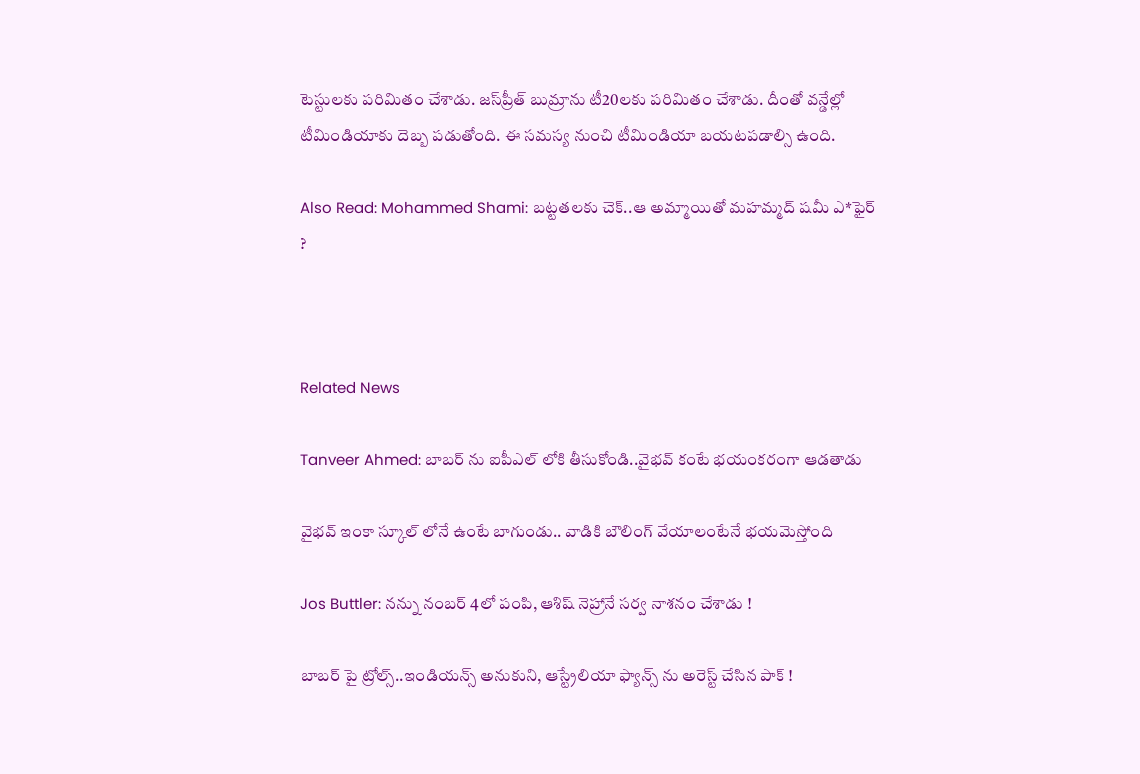టెస్టుల‌కు ప‌రిమితం చేశాడు. జస్‌ప్రీత్ బుమ్రాను టీ20ల‌కు ప‌రిమితం చేశాడు. దీంతో వ‌న్డేల్లో టీమిండియాకు దెబ్బ ప‌డుతోంది. ఈ స‌మ‌స్య నుంచి టీమిండియా బ‌య‌ట‌ప‌డాల్సి ఉంది.

Also Read: Mohammed Shami: బట్టతలకు చెక్‌..ఆ అమ్మాయితో మ‌హ‌మ్మ‌ద్ ష‌మీ ఎ*ఫైర్ ?



Related News

Tanveer Ahmed: బాబ‌ర్ ను ఐపీఎల్ లోకి తీసుకోండి..వైభ‌వ్ కంటే భ‌యంక‌రంగా ఆడ‌తాడు

వైభ‌వ్ ఇంకా స్కూల్ లోనే ఉంటే బాగుండు.. వాడికి బౌలింగ్ వేయాలంటేనే భ‌య‌మెస్తోంది

Jos Buttler: న‌న్ను నంబ‌ర్ 4లో పంపి, ఆశిష్ నెహ్రానే స‌ర్వ నాశ‌నం చేశాడు !

బాబ‌ర్ పై ట్రోల్స్‌..ఇండియ‌న్స్ అనుకుని, ఆస్ట్రేలియా ఫ్యాన్స్ ను అరెస్ట్ చేసిన పాక్ !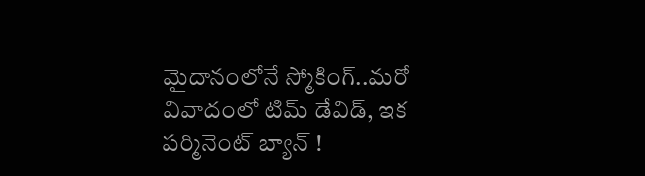మైదానంలోనే స్మోకింగ్..మ‌రో వివాదంలో టిమ్ డేవిడ్, ఇక ప‌ర్మినెంట్ బ్యాన్ !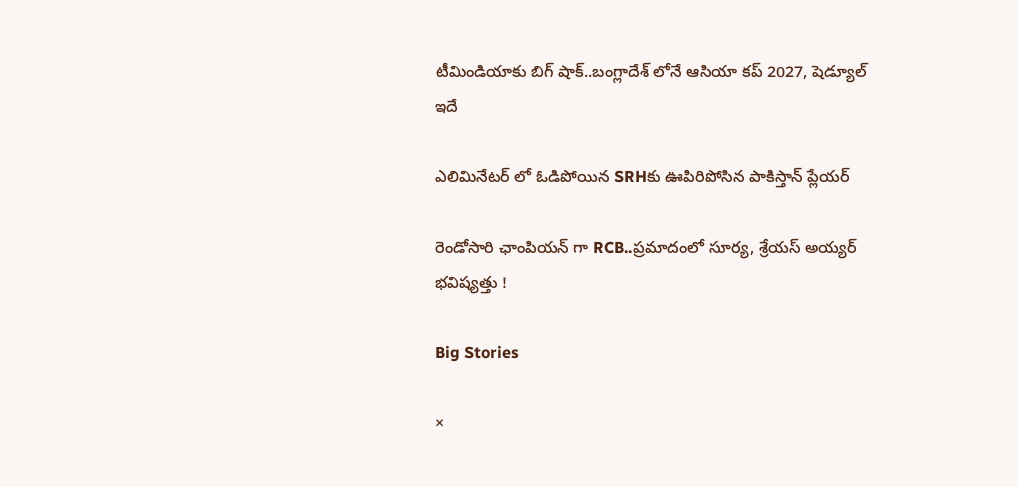టీమిండియాకు బిగ్ షాక్‌..బంగ్లాదేశ్ లోనే ఆసియా కప్ 2027, షెడ్యూల్ ఇదే

ఎలిమినేట‌ర్ లో ఓడిపోయిన‌ SRHకు ఊపిరిపోసిన పాకిస్తాన్ ప్లేయ‌ర్

రెండోసారి ఛాంపియ‌న్ గా RCB..ప్ర‌మాదంలో సూర్య‌, శ్రేయ‌స్ అయ్య‌ర్ భ‌విష్య‌త్తు !

Big Stories

×